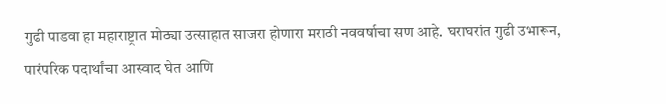गुढी पाडवा हा महाराष्ट्रात मोठ्या उत्साहात साजरा होणारा मराठी नववर्षाचा सण आहे. घराघरांत गुढी उभारून, पारंपरिक पदार्थांचा आस्वाद घेत आणि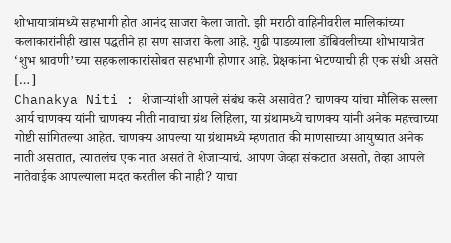शोभायात्रांमध्ये सहभागी होत आनंद साजरा केला जातो. झी मराठी वाहिनीवरील मालिकांच्या कलाकारांनीही खास पद्धतीने हा सण साजरा केला आहे. गुढी पाडव्याला डोंबिवलीच्या शोभायात्रेत ‘शुभ श्रावणी’च्या सहकलाकारांसोबत सहभागी होणार आहे. प्रेक्षकांना भेटण्याची ही एक संधी असते […]
Chanakya Niti : शेजाऱ्यांशी आपले संबंध कसे असावेत? चाणक्य यांचा मौलिक सल्ला
आर्य चाणक्य यांनी चाणक्य नीती नावाचा ग्रंथ लिहिला, या ग्रंथामध्ये चाणक्य यांनी अनेक महत्त्वाच्या गोष्टी सांगितल्या आहेत. चाणक्य आपल्या या ग्रंथामध्ये म्हणतात की माणसाच्या आयुष्यात अनेक नाती असतात, त्यातलंच एक नात असतं ते शेजाऱ्याचं. आपण जेव्हा संकटात असतो, तेव्हा आपले नातेवाईक आपल्याला मदत करतील की नाही? याचा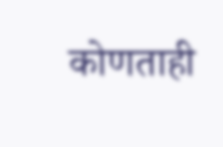कोणताही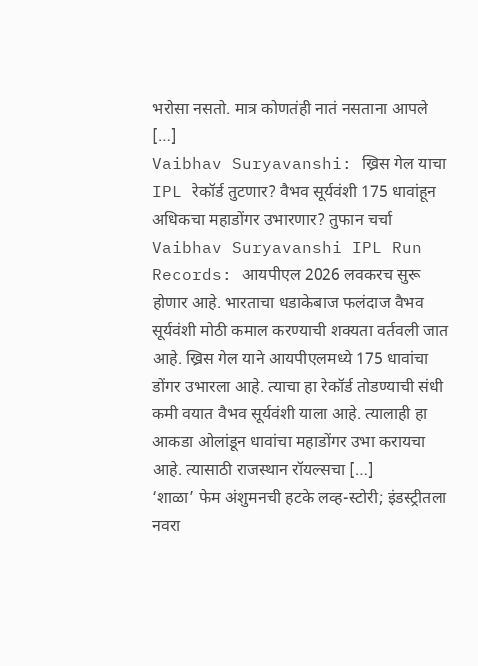भरोसा नसतो. मात्र कोणतंही नातं नसताना आपले […]
Vaibhav Suryavanshi: ख्रिस गेल याचा IPL रेकॉर्ड तुटणार? वैभव सूर्यवंशी 175 धावांहून अधिकचा महाडोंगर उभारणार? तुफान चर्चा
Vaibhav Suryavanshi IPL Run Records: आयपीएल 2026 लवकरच सुरू होणार आहे. भारताचा धडाकेबाज फलंदाज वैभव सूर्यवंशी मोठी कमाल करण्याची शक्यता वर्तवली जात आहे. ख्रिस गेल याने आयपीएलमध्ये 175 धावांचा डोंगर उभारला आहे. त्याचा हा रेकॉर्ड तोडण्याची संधी कमी वयात वैभव सूर्यवंशी याला आहे. त्यालाही हा आकडा ओलांडून धावांचा महाडोंगर उभा करायचा आहे. त्यासाठी राजस्थान रॉयल्सचा […]
‘शाळा’ फेम अंशुमनची हटके लव्ह-स्टोरी; इंडस्ट्रीतला नवरा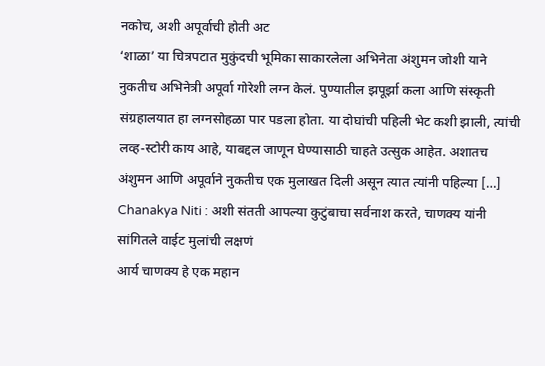नकोच, अशी अपूर्वाची होती अट
‘शाळा’ या चित्रपटात मुकुंदची भूमिका साकारलेला अभिनेता अंशुमन जोशी याने नुकतीच अभिनेत्री अपूर्वा गोरेशी लग्न केलं. पुण्यातील झपूर्झा कला आणि संस्कृती संग्रहालयात हा लग्नसोहळा पार पडला होता. या दोघांची पहिली भेट कशी झाली, त्यांची लव्ह-स्टोरी काय आहे, याबद्दल जाणून घेण्यासाठी चाहते उत्सुक आहेत. अशातच अंशुमन आणि अपूर्वाने नुकतीच एक मुलाखत दिली असून त्यात त्यांनी पहिल्या […]
Chanakya Niti : अशी संतती आपल्या कुटुंबाचा सर्वनाश करते, चाणक्य यांनी सांगितले वाईट मुलांची लक्षणं
आर्य चाणक्य हे एक महान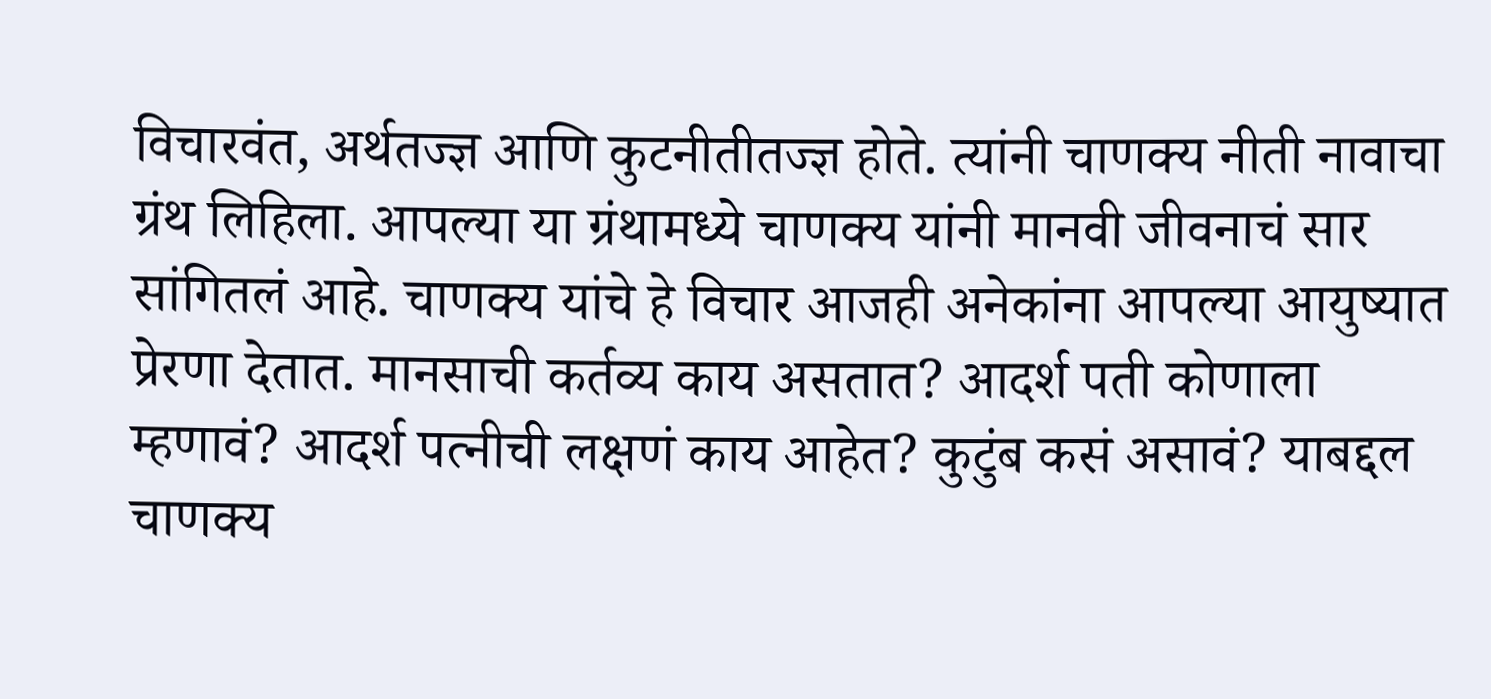विचारवंत, अर्थतज्ज्ञ आणि कुटनीतीतज्ज्ञ होते. त्यांनी चाणक्य नीती नावाचा ग्रंथ लिहिला. आपल्या या ग्रंथामध्ये चाणक्य यांनी मानवी जीवनाचं सार सांगितलं आहे. चाणक्य यांचे हे विचार आजही अनेकांना आपल्या आयुष्यात प्रेरणा देतात. मानसाची कर्तव्य काय असतात? आदर्श पती कोणाला म्हणावं? आदर्श पत्नीची लक्षणं काय आहेत? कुटुंब कसं असावं? याबद्दल चाणक्य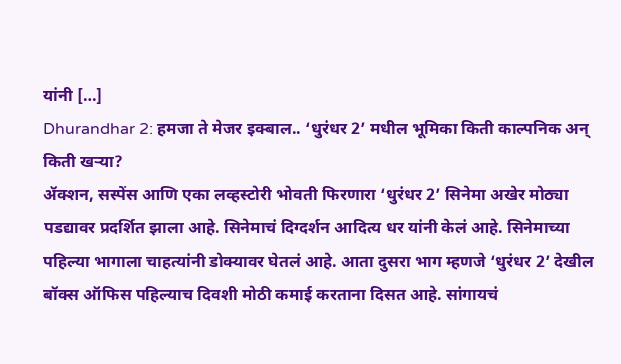यांनी […]
Dhurandhar 2: हमजा ते मेजर इक्बाल.. ‘धुरंधर 2’ मधील भूमिका किती काल्पनिक अन् किती खऱ्या?
ॲक्शन, सस्पेंस आणि एका लव्हस्टोरी भोवती फिरणारा ‘धुरंधर 2’ सिनेमा अखेर मोठ्या पडद्यावर प्रदर्शित झाला आहे. सिनेमाचं दिग्दर्शन आदित्य धर यांनी केलं आहे. सिनेमाच्या पहिल्या भागाला चाहत्यांनी डोक्यावर घेतलं आहे. आता दुसरा भाग म्हणजे ‘धुरंधर 2’ देखील बॉक्स ऑफिस पहिल्याच दिवशी मोठी कमाई करताना दिसत आहे. सांगायचं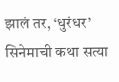झालं तर, ‘धुरंधर’ सिनेमाची कथा सत्या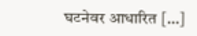घटनेवर आधारित […]